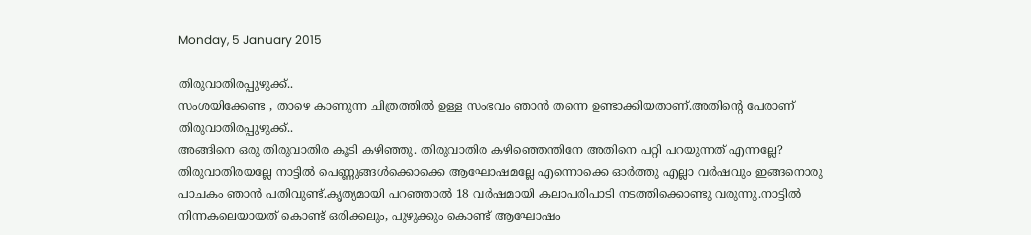Monday, 5 January 2015

തിരുവാതിരപ്പുഴുക്ക്..
സംശയിക്കേണ്ട , താഴെ കാണുന്ന ചിത്രത്തില്‍ ഉള്ള സംഭവം ഞാന്‍ തന്നെ ഉണ്ടാക്കിയതാണ്.അതിന്റെ പേരാണ് തിരുവാതിരപ്പുഴുക്ക്..
അങ്ങിനെ ഒരു തിരുവാതിര കൂടി കഴിഞ്ഞു. തിരുവാതിര കഴിഞ്ഞെന്തിനേ അതിനെ പറ്റി പറയുന്നത് എന്നല്ലേ? തിരുവാതിരയല്ലേ നാട്ടില്‍ പെണ്ണുങ്ങള്‍ക്കൊക്കെ ആഘോഷമല്ലേ എന്നൊക്കെ ഓര്‍ത്തു എല്ലാ വര്‍ഷവും ഇങ്ങനൊരു പാചകം ഞാന്‍ പതിവുണ്ട്.കൃത്യമായി പറഞ്ഞാല്‍ 18 വര്‍ഷമായി കലാപരിപാടി നടത്തിക്കൊണ്ടു വരുന്നു.നാട്ടില്‍ നിന്നകലെയായത് കൊണ്ട് ഒരിക്കലും, പുഴുക്കും കൊണ്ട് ആഘോഷം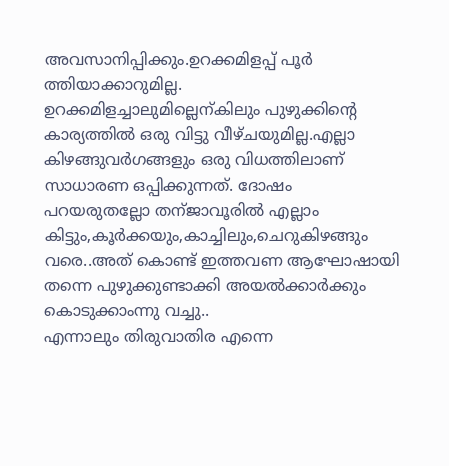അവസാനിപ്പിക്കും.ഉറക്കമിളപ്പ് പൂര്‍ ത്തിയാക്കാറുമില്ല. ഉറക്കമിളച്ചാലുമില്ലെന്കിലും പുഴുക്കിന്‍റെ കാര്യത്തില്‍ ഒരു വിട്ടു വീഴ്ചയുമില്ല.എല്ലാ കിഴങ്ങുവര്‍ഗങ്ങളും ഒരു വിധത്തിലാണ് സാധാരണ ഒപ്പിക്കുന്നത്. ദോഷം പറയരുതല്ലോ തന്ജാവൂരില്‍ എല്ലാം കിട്ടും,കൂര്‍ക്കയും,കാച്ചിലും,ചെറുകിഴങ്ങും വരെ..അത് കൊണ്ട് ഇത്തവണ ആഘോഷായി തന്നെ പുഴുക്കുണ്ടാക്കി അയല്‍ക്കാര്‍ക്കും കൊടുക്കാംന്നു വച്ചു..
എന്നാലും തിരുവാതിര എന്നെ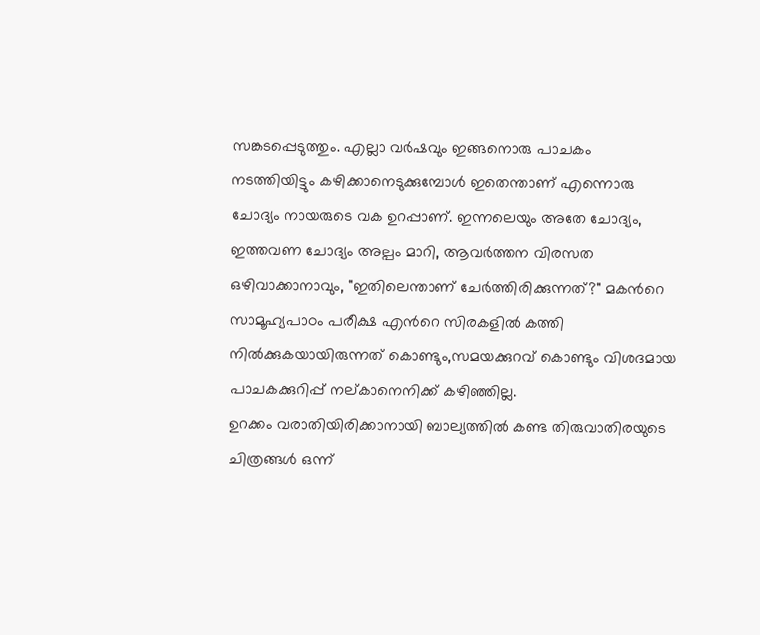സങ്കടപ്പെടുത്തും. എല്ലാ വര്‍ഷവും ഇങ്ങനൊരു പാചകം നടത്തിയിട്ടും കഴിക്കാനെടുക്കുമ്പോള്‍ ഇതെന്താണ് എന്നൊരു ചോദ്യം നായരുടെ വക ഉറപ്പാണ്. ഇന്നലെയും അതേ ചോദ്യം, ഇത്തവണ ചോദ്യം അല്പം മാറി, ആവര്‍ത്തന വിരസത ഒഴിവാക്കാനാവും, "ഇതിലെന്താണ് ചേര്‍ത്തിരിക്കുന്നത്?" മകന്‍റെ സാമൂഹ്യപാഠം പരീക്ഷ എന്‍റെ സിരകളില്‍ കത്തി നില്‍ക്കുകയായിരുന്നത് കൊണ്ടും,സമയക്കുറവ് കൊണ്ടും വിശദമായ പാചകക്കുറിപ്പ് നല്കാനെനിക്ക് കഴിഞ്ഞില്ല.
ഉറക്കം വരാതിയിരിക്കാനായി ബാല്യത്തില്‍ കണ്ട തിരുവാതിരയുടെ ചിത്രങ്ങള്‍ ഒന്ന്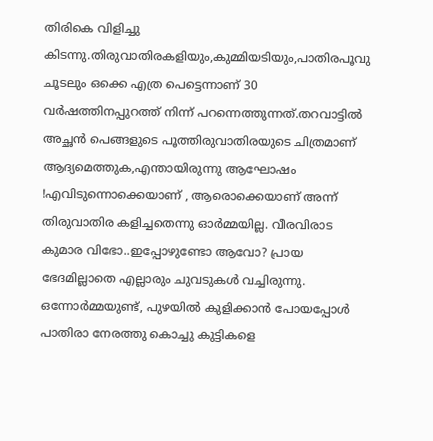തിരികെ വിളിച്ചു കിടന്നു.തിരുവാതിരകളിയും,കുമ്മിയടിയും,പാതിരപൂവു ചൂടലും ഒക്കെ എത്ര പെട്ടെന്നാണ് 30 വര്‍ഷത്തിനപ്പുറത്ത്‌ നിന്ന് പറന്നെത്തുന്നത്.തറവാട്ടില്‍ അച്ഛന്‍ പെങ്ങളുടെ പൂത്തിരുവാതിരയുടെ ചിത്രമാണ് ആദ്യമെത്തുക,എന്തായിരുന്നു ആഘോഷം !എവിടുന്നൊക്കെയാണ് , ആരൊക്കെയാണ് അന്ന് തിരുവാതിര കളിച്ചതെന്നു ഓര്‍മ്മയില്ല. വീരവിരാട കുമാര വിഭോ..ഇപ്പോഴുണ്ടോ ആവോ? പ്രായ ഭേദമില്ലാതെ എല്ലാരും ചുവടുകള്‍ വച്ചിരുന്നു.
ഒന്നോര്‍മ്മയുണ്ട്, പുഴയില്‍ കുളിക്കാന്‍ പോയപ്പോള്‍ പാതിരാ നേരത്തു കൊച്ചു കുട്ടികളെ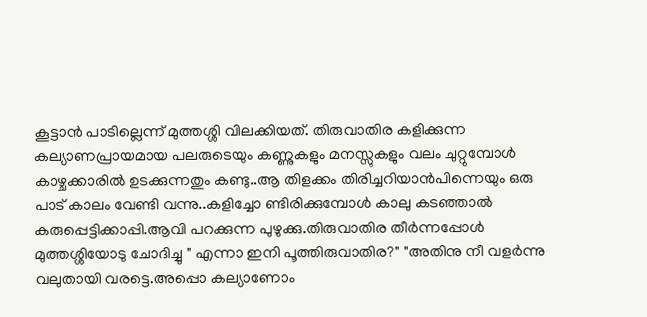കൂട്ടാന്‍ പാടില്ലെന്ന് മുത്തശ്ശി വിലക്കിയത്. തിരുവാതിര കളിക്കുന്ന കല്യാണപ്രായമായ പലരുടെയും കണ്ണുകളും മനസ്സുകളും വലം ചുറ്റുമ്പോള്‍ കാഴ്ചക്കാരില്‍ ഉടക്കുന്നതും കണ്ടു..ആ തിളക്കം തിരിച്ചറിയാന്‍പിന്നെയും ഒരു പാട് കാലം വേണ്ടി വന്നു..കളിച്ചോ ണ്ടിരിക്കുമ്പോള്‍ കാലു കടഞ്ഞാല്‍ കരുപ്പെട്ടിക്കാപ്പി.ആവി പറക്കുന്ന പുഴുക്കു.തിരുവാതിര തീര്‍ന്നപ്പോള്‍ മുത്തശ്ശിയോടു ചോദിച്ചു " എന്നാ ഇനി പൂത്തിരുവാതിര?" "അതിനു നീ വളര്‍ന്നു വലുതായി വരട്ടെ.അപ്പൊ കല്യാണോം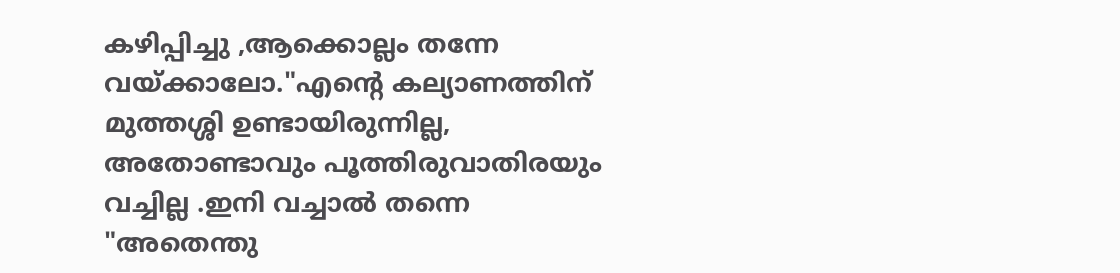കഴിപ്പിച്ചു ,ആക്കൊല്ലം തന്നേ വയ്ക്കാലോ."എന്‍റെ കല്യാണത്തിന് മുത്തശ്ശി ഉണ്ടായിരുന്നില്ല, അതോണ്ടാവും പൂത്തിരുവാതിരയും വച്ചില്ല .ഇനി വച്ചാല്‍ തന്നെ "അതെന്തു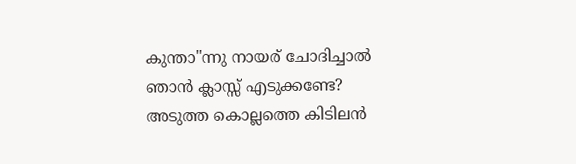കുന്താ"ന്നു നായര് ചോദിച്ചാല്‍ ഞാന്‍ ക്ലാസ്സ്‌ എടുക്കണ്ടേ?
അടുത്ത കൊല്ലത്തെ കിടിലന്‍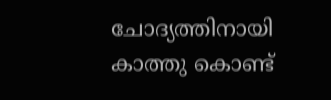ചോദ്യത്തിനായി കാത്തു കൊണ്ട്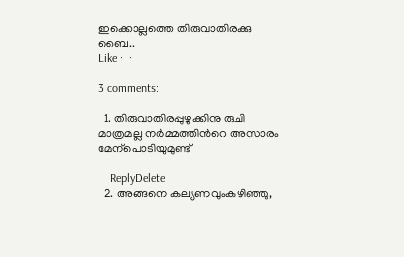ഇക്കൊല്ലത്തെ തിരുവാതിരക്കു ബൈ..
Like ·  ·

3 comments:

  1. തിരുവാതിരപ്പുഴുക്കിനു രുചി മാത്രമല്ല നർമ്മത്തിൻറെ അസാരം മേന്പൊടിയുമുണ്ട്

    ReplyDelete
  2. അങ്ങനെ കല്യണവുംകഴിഞ്ഞു,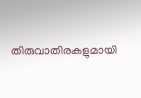തിരുവാതിരകളുമായി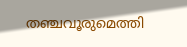തഞ്ചവൂരുമെത്തി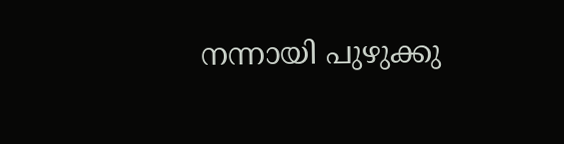നന്നായി പുഴുക്കു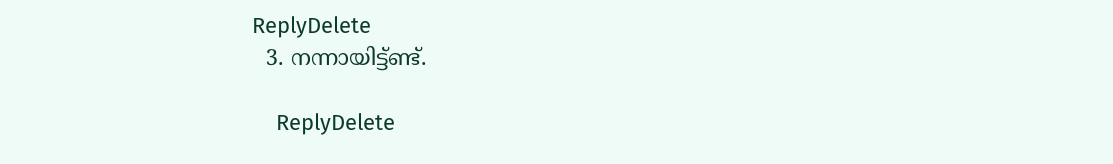ReplyDelete
  3. നന്നായിട്ട്ണ്ട്‌.

    ReplyDelete